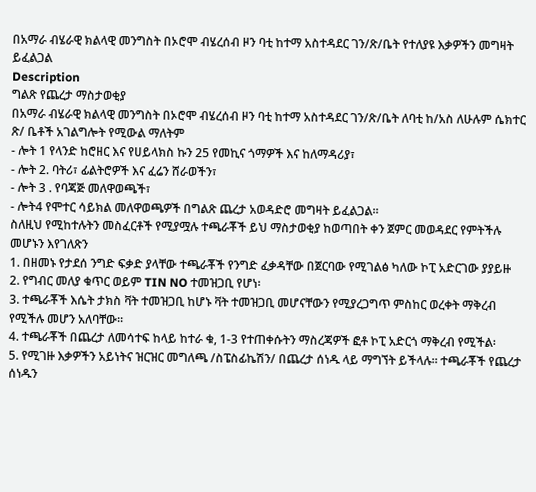በአማራ ብሄራዊ ክልላዊ መንግስት በኦሮሞ ብሄረሰብ ዞን ባቲ ከተማ አስተዳደር ገን/ጽ/ቤት የተለያዩ እቃዎችን መግዛት ይፈልጋል
Description
ግልጽ የጨረታ ማስታወቂያ
በአማራ ብሄራዊ ክልላዊ መንግስት በኦሮሞ ብሄረሰብ ዞን ባቲ ከተማ አስተዳደር ገን/ጽ/ቤት ለባቲ ከ/አስ ለሁሉም ሴክተር ጽ/ ቤቶች አገልግሎት የሚውል ማለትም
- ሎት 1 የላንድ ከሮዘር እና የሀይላክስ ኩን 25 የመኪና ጎማዎች እና ከለማዳሪያ፣
- ሎት 2. ባትሪ፣ ፊልትሮዎች እና ፈሬን ሸራወችን፣
- ሎት 3 . የባጃጅ መለዋወጫች፣
- ሎት4 የሞተር ሳይክል መለዋወጫዎች በግልጽ ጨረታ አወዳድሮ መግዛት ይፈልጋል።
ስለዚህ የሚከተሉትን መስፈርቶች የሚያሟሉ ተጫራቾች ይህ ማስታወቂያ ከወጣበት ቀን ጀምር መወዳደር የምትችሉ መሆኑን እየገለጽን
1. በዘመኑ የታደሰ ንግድ ፍቃድ ያላቸው ተጫራቾች የንግድ ፈቃዳቸው በጀርባው የሚገልፅ ካለው ኮፒ አድርገው ያያይዙ
2. የግብር መለያ ቁጥር ወይም TIN NO ተመዝጋቢ የሆነ፡
3. ተጫራቾች እሴት ታክስ ቫት ተመዝጋቢ ከሆኑ ቫት ተመዝጋቢ መሆናቸውን የሚያረጋግጥ ምስከር ወረቀት ማቅረብ የሚችሉ መሆን አለባቸው።
4. ተጫራቾች በጨረታ ለመሳተፍ ከላይ ከተራ ቁ, 1-3 የተጠቀሱትን ማስረጃዎች ፎቶ ኮፒ አድርጎ ማቅረብ የሚችል፡
5. የሚገዙ እቃዎችን አይነትና ዝርዝር መግለጫ /ስፔስፊኬሽን/ በጨረታ ሰነዱ ላይ ማግኘት ይችላሉ። ተጫራቾች የጨረታ ሰነዱን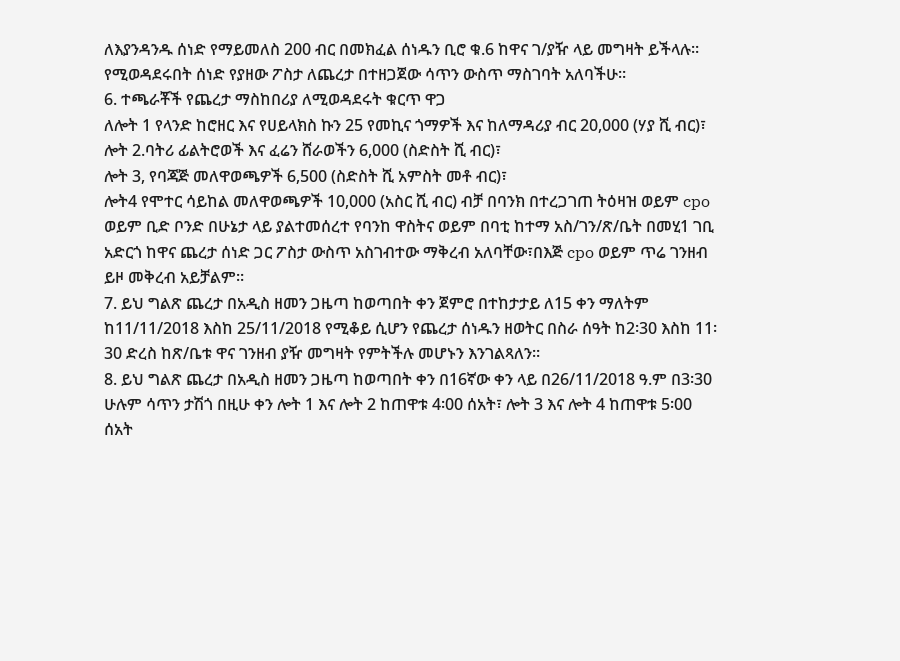ለእያንዳንዱ ሰነድ የማይመለስ 200 ብር በመክፈል ሰነዱን ቢሮ ቁ.6 ከዋና ገ/ያዥ ላይ መግዛት ይችላሉ። የሚወዳደሩበት ሰነድ የያዘው ፖስታ ለጨረታ በተዘጋጀው ሳጥን ውስጥ ማስገባት አለባችሁ።
6. ተጫራቾች የጨረታ ማስከበሪያ ለሚወዳደሩት ቁርጥ ዋጋ
ለሎት 1 የላንድ ከሮዘር እና የሀይላክስ ኩን 25 የመኪና ጎማዎች እና ከለማዳሪያ ብር 20,000 (ሃያ ሺ ብር)፣
ሎት 2.ባትሪ ፊልትሮወች እና ፈሬን ሸራወችን 6,000 (ስድስት ሺ ብር)፣
ሎት 3, የባጃጅ መለዋወጫዎች 6,500 (ስድስት ሺ አምስት መቶ ብር)፣
ሎት4 የሞተር ሳይከል መለዋወጫዎች 10,000 (አስር ሺ ብር) ብቻ በባንክ በተረጋገጠ ትዕዛዝ ወይም cpo ወይም ቢድ ቦንድ በሁኔታ ላይ ያልተመሰረተ የባንከ ዋስትና ወይም በባቲ ከተማ አስ/ገን/ጽ/ቤት በመሂ1 ገቢ አድርጎ ከዋና ጨረታ ሰነድ ጋር ፖስታ ውስጥ አስገብተው ማቅረብ አለባቸው፣በእጅ cpo ወይም ጥሬ ገንዘብ ይዞ መቅረብ አይቻልም።
7. ይህ ግልጽ ጨረታ በአዲስ ዘመን ጋዜጣ ከወጣበት ቀን ጀምሮ በተከታታይ ለ15 ቀን ማለትም ከ11/11/2018 እስከ 25/11/2018 የሚቆይ ሲሆን የጨረታ ሰነዱን ዘወትር በስራ ሰዓት ከ2፡30 እስከ 11፡30 ድረስ ከጽ/ቤቱ ዋና ገንዘብ ያዥ መግዛት የምትችሉ መሆኑን እንገልጻለን።
8. ይህ ግልጽ ጨረታ በአዲስ ዘመን ጋዜጣ ከወጣበት ቀን በ16ኛው ቀን ላይ በ26/11/2018 ዓ.ም በ3፡30 ሁሉም ሳጥን ታሽጎ በዚሁ ቀን ሎት 1 እና ሎት 2 ከጠዋቱ 4፡00 ሰአት፣ ሎት 3 እና ሎት 4 ከጠዋቱ 5፡00 ሰአት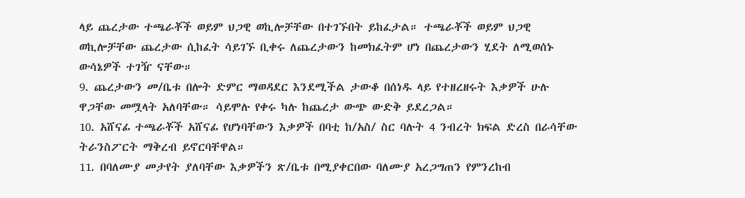ላይ ጨረታው ተጫራቾች ወይም ህጋዊ ወኪሎቻቸው በተገኙበት ይከፈታል። ተጫራቾች ወይም ህጋዊ ወኪሎቻቸው ጨረታው ሲከፈት ሳይገኙ ቢቀሩ ለጨረታውን ከመክፈትም ሆነ በጨረታውን ሂደት ለሚወሰኑ ውሳኔዎች ተገዥ ናቸው።
9. ጨረታውን መ/ቤቱ በሎት ድምር ማወዳደር እንደሚችል ታውቆ በሰነዱ ላይ የተዘረዘሩት እቃዎች ሁሉ ዋጋቸው መሟላት አለባቸው። ሳይሞሉ የቀሩ ካሉ ከጨረታ ውጭ ውድቅ ይደረጋል።
10. አሸናፊ ተጫራቾች አሸናፊ የሆነባቸውን እቃዎች በባቲ ከ/አስ/ ስር ባሉት 4 ንብረት ክፍል ድረስ በራሳቸው ትራንስፖርት ማቅረብ ይኖርባቸዋል።
11. በባለሙያ መታየት ያለባቸው እቃዎችን ጽ/ቤቱ በሚያቀርበው ባለሙያ አረጋግጠን የምንረከብ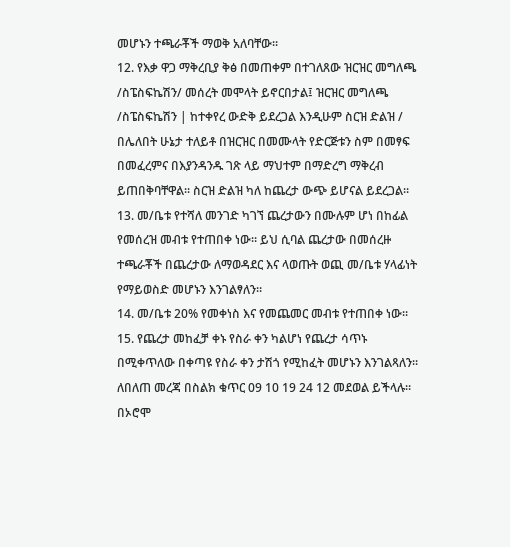መሆኑን ተጫራቾች ማወቅ አለባቸው።
12. የእቃ ዋጋ ማቅረቢያ ቅፅ በመጠቀም በተገለጸው ዝርዝር መግለጫ /ስፔስፍኬሽን/ መሰረት መሞላት ይኖርበታል፤ ዝርዝር መግለጫ /ስፔስፍኬሽን | ከተቀየረ ውድቅ ይደረጋል እንዲሁም ስርዝ ድልዝ / በሌለበት ሁኔታ ተለይቶ በዝርዝር በመሙላት የድርጅቱን ስም በመፃፍ በመፈረምና በእያንዳንዱ ገጽ ላይ ማህተም በማድረግ ማቅረብ ይጠበቅባቸዋል፡፡ ስርዝ ድልዝ ካለ ከጨረታ ውጭ ይሆናል ይደረጋል።
13. መ/ቤቱ የተሻለ መንገድ ካገኘ ጨረታውን በሙሉም ሆነ በከፊል የመሰረዝ መብቱ የተጠበቀ ነው። ይህ ሲባል ጨረታው በመሰረዙ ተጫራቾች በጨረታው ለማወዳደር እና ላወጡት ወጪ መ/ቤቱ ሃላፊነት የማይወስድ መሆኑን እንገልፃለን።
14. መ/ቤቱ 20% የመቀነስ እና የመጨመር መብቱ የተጠበቀ ነው።
15. የጨረታ መከፈቻ ቀኑ የስራ ቀን ካልሆነ የጨረታ ሳጥኑ በሚቀጥለው በቀጣዩ የስራ ቀን ታሽጎ የሚከፈት መሆኑን እንገልጻለን።
ለበለጠ መረጃ በስልክ ቁጥር 09 10 19 24 12 መደወል ይችላሉ።
በኦሮሞ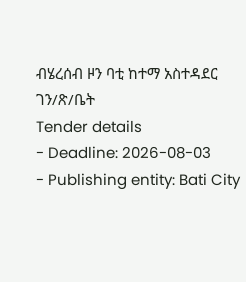ብሄረሰብ ዞን ባቲ ከተማ አስተዳደር ገን/ጽ/ቤት
Tender details
- Deadline: 2026-08-03
- Publishing entity: Bati City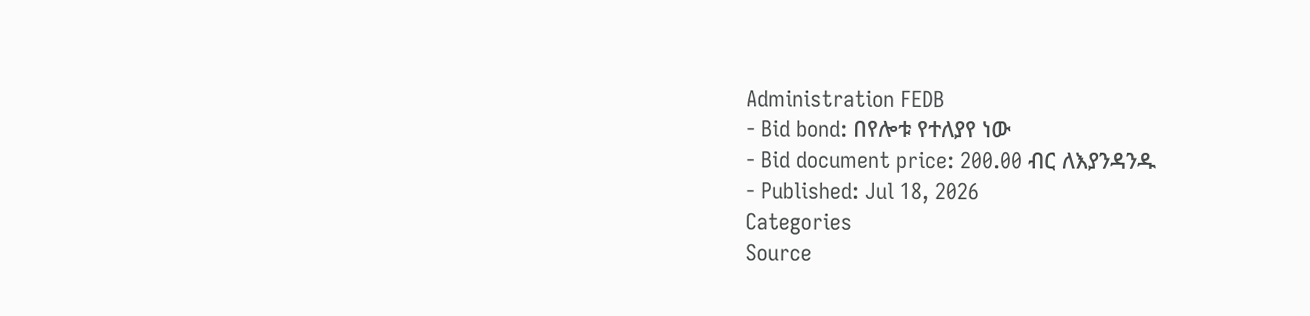Administration FEDB
- Bid bond: በየሎቱ የተለያየ ነው
- Bid document price: 200.00 ብር ለእያንዳንዱ
- Published: Jul 18, 2026
Categories
Source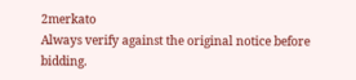2merkato
Always verify against the original notice before bidding.